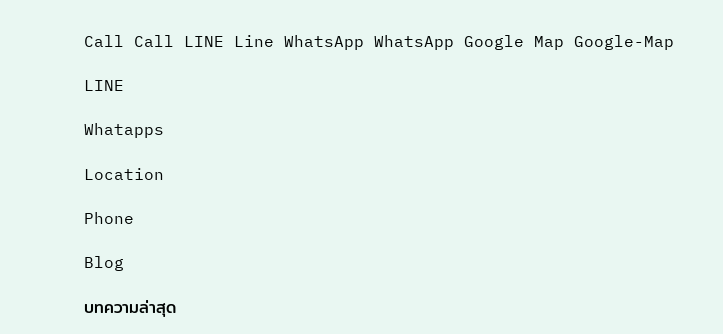Call Call LINE Line WhatsApp WhatsApp Google Map Google-Map

LINE

Whatapps

Location

Phone

Blog

บทความล่าสุด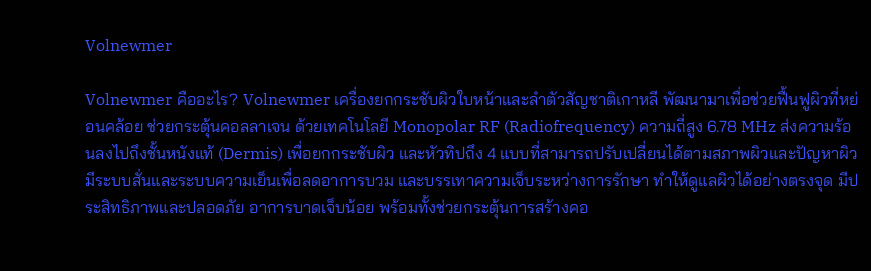Volnewmer

Volnewmer คืออะไร? Volnewmer เครื่องยกกระชับผิวใบหน้าและลำตัวสัญชาติเกาหลี พัฒนามาเพื่อช่วยฟื้นฟูผิวที่หย่อนคล้อย ช่วยกระตุ้นคอลลาเจน ด้วยเทคโนโลยี Monopolar RF (Radiofrequency) ความถี่สูง 6.78 MHz ส่งความร้อนลงไปถึงชั้นหนังแท้ (Dermis) เพื่อยกกระชับผิว และหัวทิปถึง 4 แบบที่สามารถปรับเปลี่ยนได้ตามสภาพผิวและปัญหาผิว มีระบบสั่นและระบบความเย็นเพื่อลดอาการบวม และบรรเทาความเจ็บระหว่างการรักษา ทำให้ดูแลผิวได้อย่างตรงจุด มีประสิทธิภาพและปลอดภัย อาการบาดเจ็บน้อย พร้อมทั้งช่วยกระตุ้นการสร้างคอ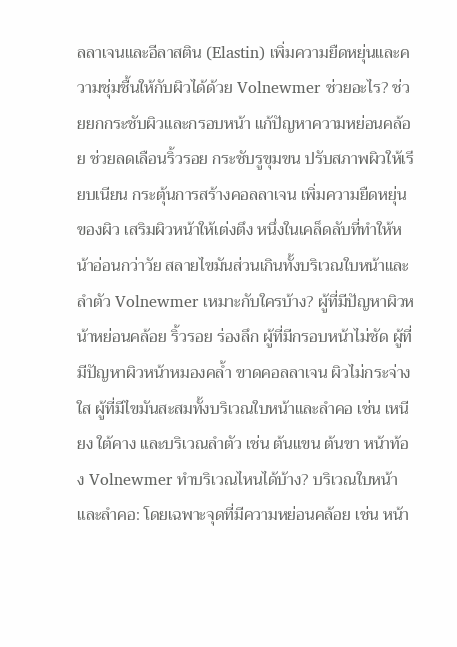ลลาเจนและอีลาสติน (Elastin) เพิ่มความยืดหยุ่นและความชุ่มชื้นให้กับผิวได้ด้วย Volnewmer ช่วยอะไร? ช่วยยกกระชับผิวและกรอบหน้า แก้ปัญหาความหย่อนคล้อย ช่วยลดเลือนริ้วรอย กระชับรูขุมขน ปรับสภาพผิวให้เรียบเนียน กระตุ้นการสร้างคอลลาเจน เพิ่มความยืดหยุ่นของผิว เสริมผิวหน้าให้เต่งตึง หนึ่งในเคล็ดลับที่ทำให้หน้าอ่อนกว่าวัย สลายไขมันส่วนเกินทั้งบริเวณใบหน้าและลำตัว Volnewmer เหมาะกับใครบ้าง? ผู้ที่มีปัญหาผิวหน้าหย่อนคล้อย ริ้วรอย ร่องลึก ผู้ที่มีกรอบหน้าไม่ชัด ผู้ที่มีปัญหาผิวหน้าหมองคล้ำ ขาดคอลลาเจน ผิวไม่กระจ่างใส ผู้ที่มีไขมันสะสมทั้งบริเวณใบหน้าและลำคอ เช่น เหนียง ใต้คาง และบริเวณลำตัว เช่น ต้นแขน ต้นขา หน้าท้อง Volnewmer ทำบริเวณไหนได้บ้าง? บริเวณใบหน้าและลำคอ: โดยเฉพาะจุดที่มีความหย่อนคล้อย เช่น หน้า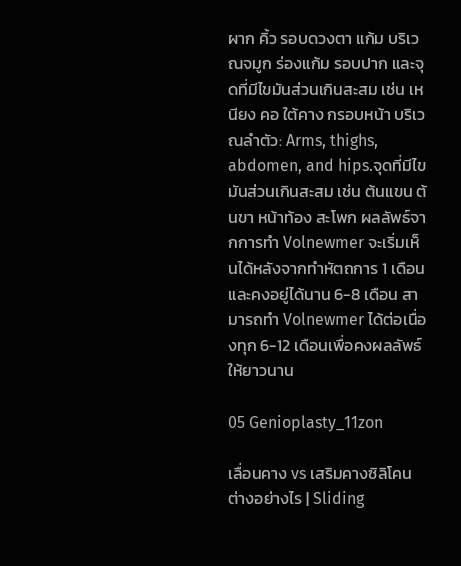ผาก คิ้ว รอบดวงตา แก้ม บริเวณจมูก ร่องแก้ม รอบปาก และจุดที่มีไขมันส่วนเกินสะสม เช่น เหนียง คอ ใต้คาง กรอบหน้า บริเวณลำตัว: Arms, thighs, abdomen, and hips.จุดที่มีไขมันส่วนเกินสะสม เช่น ต้นแขน ต้นขา หน้าท้อง สะโพก ผลลัพธ์จากการทำ Volnewmer จะเริ่มเห็นได้หลังจากทำหัตถการ 1 เดือน และคงอยู่ได้นาน 6-8 เดือน สามารถทำ Volnewmer ได้ต่อเนื่องทุก 6-12 เดือนเพื่อคงผลลัพธ์ให้ยาวนาน

05 Genioplasty_11zon

เลื่อนคาง vs เสริมคางซิลิโคน ต่างอย่างไร | Sliding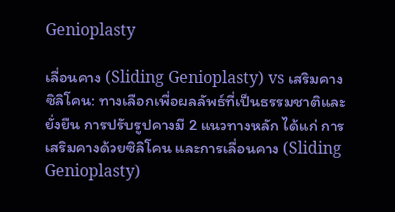Genioplasty

เลื่อนคาง (Sliding Genioplasty) vs เสริมคางซิลิโคน: ทางเลือกเพื่อผลลัพธ์ที่เป็นธรรมชาติและยั่งยืน การปรับรูปคางมี 2 แนวทางหลัก ได้แก่ การเสริมคางด้วยซิลิโคน และการเลื่อนคาง (Sliding Genioplasty)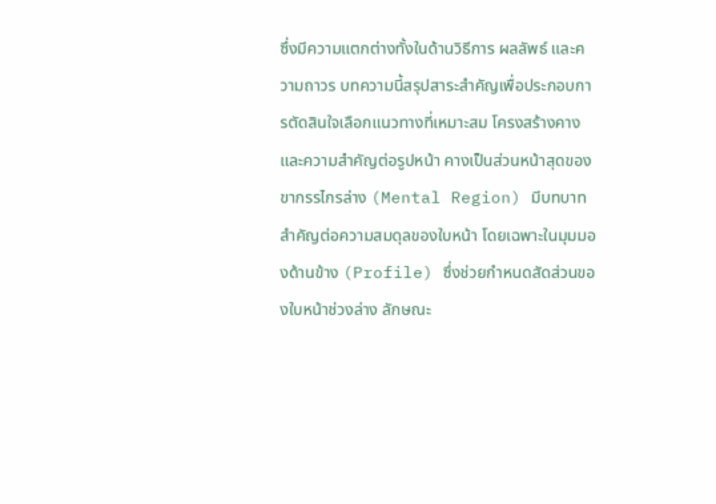ซึ่งมีความแตกต่างทั้งในด้านวิธีการ ผลลัพธ์ และความถาวร บทความนี้สรุปสาระสำคัญเพื่อประกอบการตัดสินใจเลือกแนวทางที่เหมาะสม โครงสร้างคางและความสำคัญต่อรูปหน้า คางเป็นส่วนหน้าสุดของขากรรไกรล่าง (Mental Region) มีบทบาทสำคัญต่อความสมดุลของใบหน้า โดยเฉพาะในมุมมองด้านข้าง (Profile) ซึ่งช่วยกำหนดสัดส่วนของใบหน้าช่วงล่าง ลักษณะ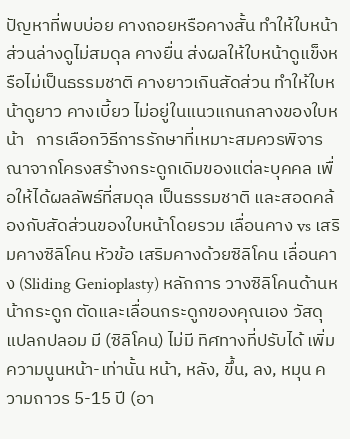ปัญหาที่พบบ่อย คางถอยหรือคางสั้น ทำให้ใบหน้าส่วนล่างดูไม่สมดุล คางยื่น ส่งผลให้ใบหน้าดูแข็งหรือไม่เป็นธรรมชาติ คางยาวเกินสัดส่วน ทำให้ใบหน้าดูยาว คางเบี้ยว ไม่อยู่ในแนวแกนกลางของใบหน้า   การเลือกวิธีการรักษาที่เหมาะสมควรพิจารณาจากโครงสร้างกระดูกเดิมของแต่ละบุคคล เพื่อให้ได้ผลลัพธ์ที่สมดุล เป็นธรรมชาติ และสอดคล้องกับสัดส่วนของใบหน้าโดยรวม เลื่อนคาง vs เสริมคางซิลิโคน หัวข้อ เสริมคางด้วยซิลิโคน เลื่อนคาง (Sliding Genioplasty) หลักการ วางซิลิโคนด้านหน้ากระดูก ตัดและเลื่อนกระดูกของคุณเอง วัสดุแปลกปลอม มี (ซิลิโคน) ไม่มี ทิศทางที่ปรับได้ เพิ่มความนูนหน้า-เท่านั้น หน้า, หลัง, ขึ้น, ลง, หมุน ความถาวร 5-15 ปี (อา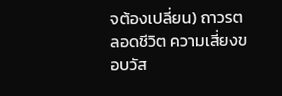จต้องเปลี่ยน) ถาวรตลอดชีวิต ความเสี่ยงขอบวัส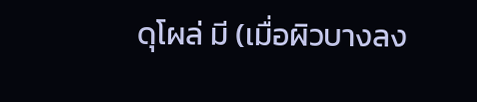ดุโผล่ มี (เมื่อผิวบางลง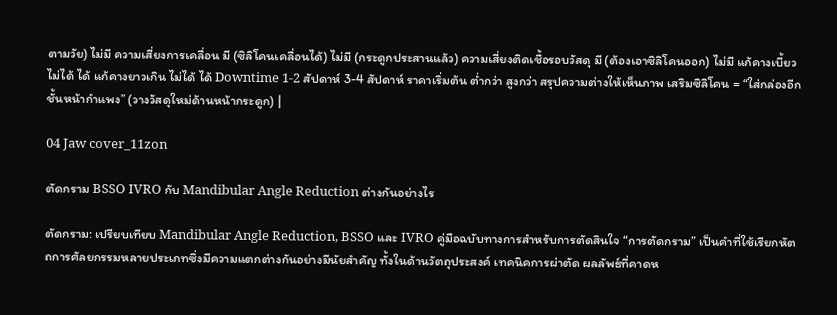ตามวัย) ไม่มี ความเสี่ยงการเคลื่อน มี (ซิลิโคนเคลื่อนได้) ไม่มี (กระดูกประสานแล้ว) ความเสี่ยงติดเชื้อรอบวัสดุ มี (ต้องเอาซิลิโคนออก) ไม่มี แก้คางเบี้ยว ไม่ได้ ได้ แก้คางยาวเกิน ไม่ได้ ได้ Downtime 1-2 สัปดาห์ 3-4 สัปดาห์ ราคาเริ่มต้น ต่ำกว่า สูงกว่า สรุปความต่างให้เห็นภาพ เสริมซิลิโคน = “ใส่กล่องอีกชั้นหน้ากำแพง” (วางวัสดุใหม่ด้านหน้ากระดูก) |

04 Jaw cover_11zon

ตัดกราม BSSO IVRO กับ Mandibular Angle Reduction ต่างกันอย่างไร

ตัดกราม: เปรียบเทียบ Mandibular Angle Reduction, BSSO และ IVRO คู่มือฉบับทางการสำหรับการตัดสินใจ “การตัดกราม” เป็นคำที่ใช้เรียกหัตถการศัลยกรรมหลายประเภทซึ่งมีความแตกต่างกันอย่างมีนัยสำคัญ ทั้งในด้านวัตถุประสงค์ เทคนิคการผ่าตัด ผลลัพธ์ที่คาดห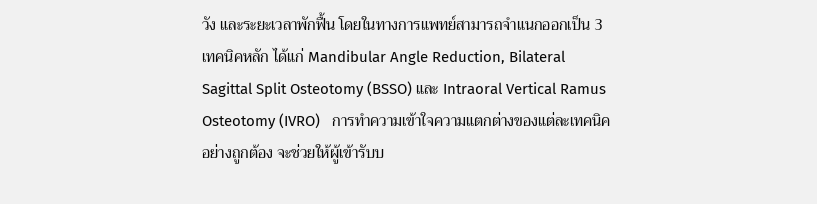วัง และระยะเวลาพักฟื้น โดยในทางการแพทย์สามารถจำแนกออกเป็น 3 เทคนิคหลัก ได้แก่ Mandibular Angle Reduction, Bilateral Sagittal Split Osteotomy (BSSO) และ Intraoral Vertical Ramus Osteotomy (IVRO)   การทำความเข้าใจความแตกต่างของแต่ละเทคนิคอย่างถูกต้อง จะช่วยให้ผู้เข้ารับบ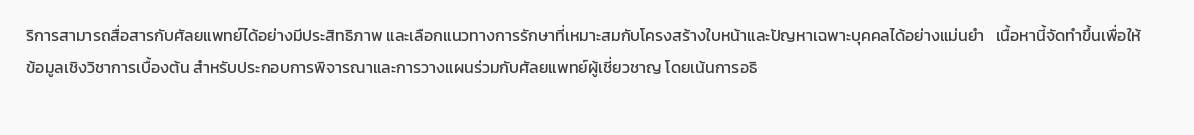ริการสามารถสื่อสารกับศัลยแพทย์ได้อย่างมีประสิทธิภาพ และเลือกแนวทางการรักษาที่เหมาะสมกับโครงสร้างใบหน้าและปัญหาเฉพาะบุคคลได้อย่างแม่นยำ   เนื้อหานี้จัดทำขึ้นเพื่อให้ข้อมูลเชิงวิชาการเบื้องต้น สำหรับประกอบการพิจารณาและการวางแผนร่วมกับศัลยแพทย์ผู้เชี่ยวชาญ โดยเน้นการอธิ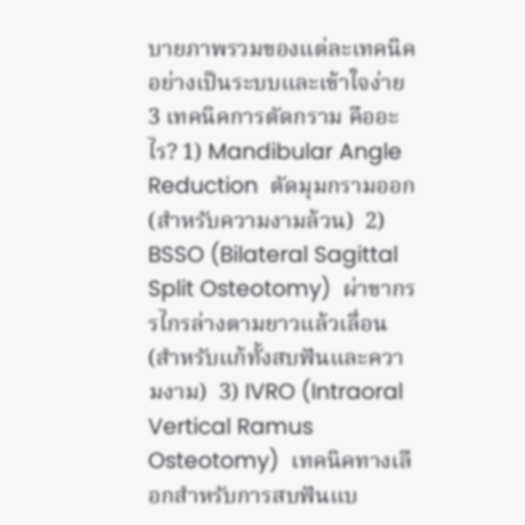บายภาพรวมของแต่ละเทคนิคอย่างเป็นระบบและเข้าใจง่าย 3 เทคนิคการตัดกราม คืออะไร? 1) Mandibular Angle Reduction  ตัดมุมกรามออก (สำหรับความงามล้วน)  2) BSSO (Bilateral Sagittal Split Osteotomy)  ผ่าขากรรไกรล่างตามยาวแล้วเลื่อน (สำหรับแก้ทั้งสบฟันและความงาม)  3) IVRO (Intraoral Vertical Ramus Osteotomy)  เทคนิคทางเลือกสำหรับการสบฟันแบ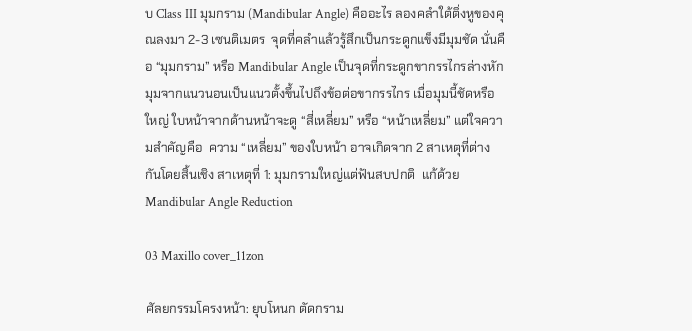บ Class III มุมกราม (Mandibular Angle) คืออะไร ลองคลำใต้ติ่งหูของคุณลงมา 2-3 เซนติเมตร  จุดที่คลำแล้วรู้สึกเป็นกระดูกแข็งมีมุมชัด นั่นคือ “มุมกราม” หรือ Mandibular Angle เป็นจุดที่กระดูกขากรรไกรล่างหักมุมจากแนวนอนเป็นแนวตั้งขึ้นไปถึงข้อต่อขากรรไกร เมื่อมุมนี้ชัดหรือใหญ่ ใบหน้าจากด้านหน้าจะดู “สี่เหลี่ยม” หรือ “หน้าเหลี่ยม” แต่ใจความสำคัญคือ  ความ “เหลี่ยม” ของใบหน้า อาจเกิดจาก 2 สาเหตุที่ต่างกันโดยสิ้นเชิง สาเหตุที่ 1: มุมกรามใหญ่แต่ฟันสบปกติ  แก้ด้วย Mandibular Angle Reduction

03 Maxillo cover_11zon

ศัลยกรรมโครงหน้า: ยุบโหนก ตัดกราม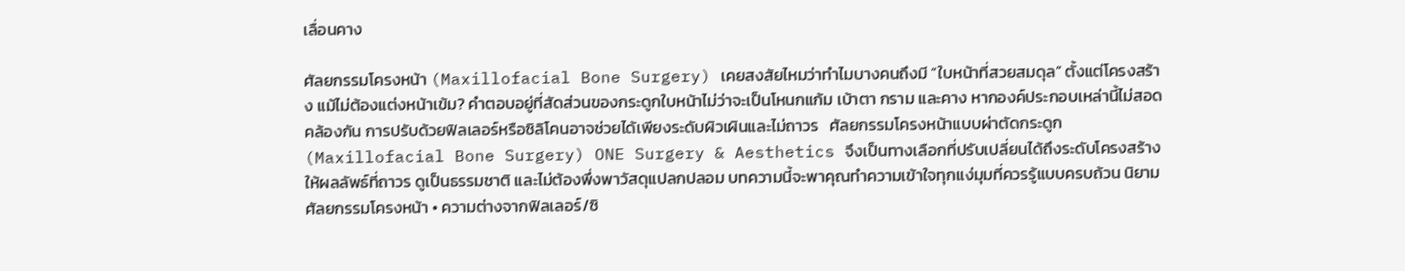เลื่อนคาง

ศัลยกรรมโครงหน้า (Maxillofacial Bone Surgery) เคยสงสัยไหมว่าทำไมบางคนถึงมี “ใบหน้าที่สวยสมดุล” ตั้งแต่โครงสร้าง แม้ไม่ต้องแต่งหน้าเข้ม? คำตอบอยู่ที่สัดส่วนของกระดูกใบหน้าไม่ว่าจะเป็นโหนกแก้ม เบ้าตา กราม และคาง หากองค์ประกอบเหล่านี้ไม่สอดคล้องกัน การปรับด้วยฟิลเลอร์หรือซิลิโคนอาจช่วยได้เพียงระดับผิวเผินและไม่ถาวร   ศัลยกรรมโครงหน้าแบบผ่าตัดกระดูก (Maxillofacial Bone Surgery) ONE Surgery & Aesthetics จึงเป็นทางเลือกที่ปรับเปลี่ยนได้ถึงระดับโครงสร้าง ให้ผลลัพธ์ที่ถาวร ดูเป็นธรรมชาติ และไม่ต้องพึ่งพาวัสดุแปลกปลอม บทความนี้จะพาคุณทำความเข้าใจทุกแง่มุมที่ควรรู้แบบครบถ้วน นิยามศัลยกรรมโครงหน้า • ความต่างจากฟิลเลอร์/ซิ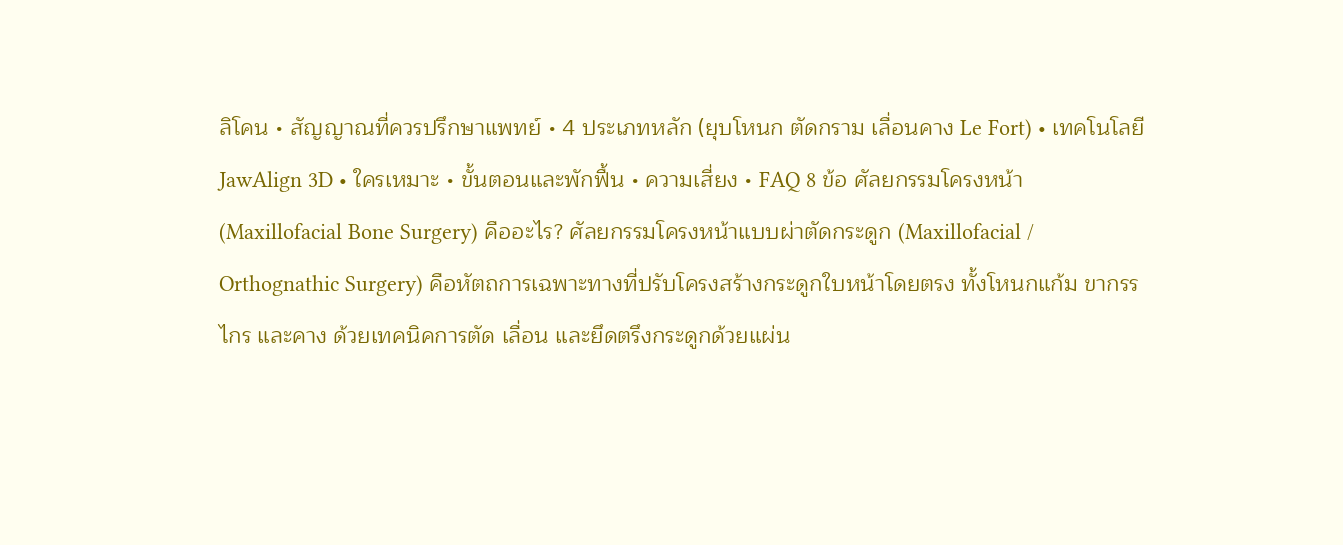ลิโคน • สัญญาณที่ควรปรึกษาแพทย์ • 4 ประเภทหลัก (ยุบโหนก ตัดกราม เลื่อนคาง Le Fort) • เทคโนโลยี JawAlign 3D • ใครเหมาะ • ขั้นตอนและพักฟื้น • ความเสี่ยง • FAQ 8 ข้อ ศัลยกรรมโครงหน้า (Maxillofacial Bone Surgery) คืออะไร? ศัลยกรรมโครงหน้าแบบผ่าตัดกระดูก (Maxillofacial / Orthognathic Surgery) คือหัตถการเฉพาะทางที่ปรับโครงสร้างกระดูกใบหน้าโดยตรง ทั้งโหนกแก้ม ขากรรไกร และคาง ด้วยเทคนิคการตัด เลื่อน และยึดตรึงกระดูกด้วยแผ่น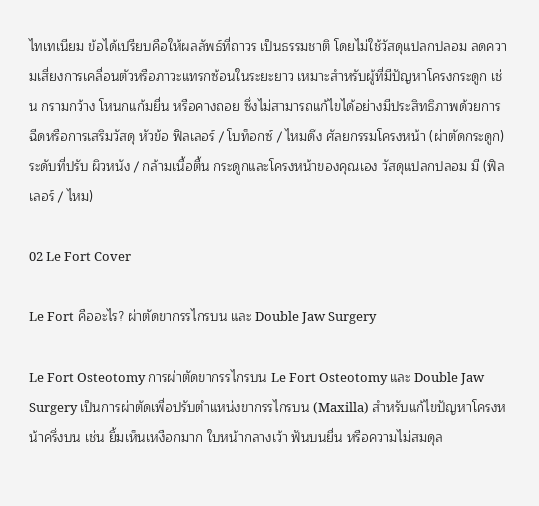ไทเทเนียม ข้อได้เปรียบคือให้ผลลัพธ์ที่ถาวร เป็นธรรมชาติ โดยไม่ใช้วัสดุแปลกปลอม ลดความเสี่ยงการเคลื่อนตัวหรือภาวะแทรกซ้อนในระยะยาว เหมาะสำหรับผู้ที่มีปัญหาโครงกระดูก เช่น กรามกว้าง โหนกแก้มยื่น หรือคางถอย ซึ่งไม่สามารถแก้ไขได้อย่างมีประสิทธิภาพด้วยการฉีดหรือการเสริมวัสดุ หัวข้อ ฟิลเลอร์ / โบท็อกซ์ / ไหมดึง ศัลยกรรมโครงหน้า (ผ่าตัดกระดูก) ระดับที่ปรับ ผิวหนัง / กล้ามเนื้อตื้น กระดูกและโครงหน้าของคุณเอง วัสดุแปลกปลอม มี (ฟิลเลอร์ / ไหม)

02 Le Fort Cover

Le Fort คืออะไร? ผ่าตัดขากรรไกรบน และ Double Jaw Surgery

Le Fort Osteotomy การผ่าตัดขากรรไกรบน Le Fort Osteotomy และ Double Jaw Surgery เป็นการผ่าตัดเพื่อปรับตำแหน่งขากรรไกรบน (Maxilla) สำหรับแก้ไขปัญหาโครงหน้าครึ่งบน เช่น ยิ้มเห็นเหงือกมาก ใบหน้ากลางเว้า ฟันบนยื่น หรือความไม่สมดุล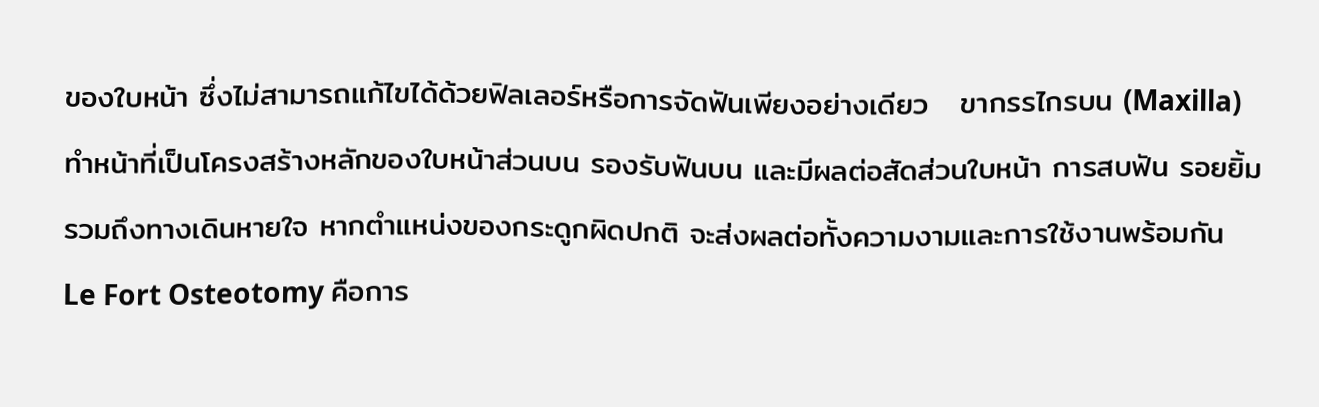ของใบหน้า ซึ่งไม่สามารถแก้ไขได้ด้วยฟิลเลอร์หรือการจัดฟันเพียงอย่างเดียว   ขากรรไกรบน (Maxilla) ทำหน้าที่เป็นโครงสร้างหลักของใบหน้าส่วนบน รองรับฟันบน และมีผลต่อสัดส่วนใบหน้า การสบฟัน รอยยิ้ม รวมถึงทางเดินหายใจ หากตำแหน่งของกระดูกผิดปกติ จะส่งผลต่อทั้งความงามและการใช้งานพร้อมกัน   Le Fort Osteotomy คือการ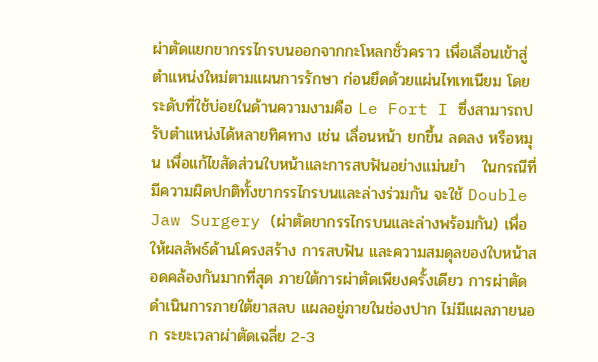ผ่าตัดแยกขากรรไกรบนออกจากกะโหลกชั่วคราว เพื่อเลื่อนเข้าสู่ตำแหน่งใหม่ตามแผนการรักษา ก่อนยึดด้วยแผ่นไทเทเนียม โดยระดับที่ใช้บ่อยในด้านความงามคือ Le Fort I ซึ่งสามารถปรับตำแหน่งได้หลายทิศทาง เช่น เลื่อนหน้า ยกขึ้น ลดลง หรือหมุน เพื่อแก้ไขสัดส่วนใบหน้าและการสบฟันอย่างแม่นยำ   ในกรณีที่มีความผิดปกติทั้งขากรรไกรบนและล่างร่วมกัน จะใช้ Double Jaw Surgery (ผ่าตัดขากรรไกรบนและล่างพร้อมกัน) เพื่อให้ผลลัพธ์ด้านโครงสร้าง การสบฟัน และความสมดุลของใบหน้าสอดคล้องกันมากที่สุด ภายใต้การผ่าตัดเพียงครั้งเดียว การผ่าตัดดำเนินการภายใต้ยาสลบ แผลอยู่ภายในช่องปาก ไม่มีแผลภายนอก ระยะเวลาผ่าตัดเฉลี่ย 2-3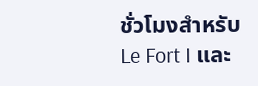ชั่วโมงสำหรับ Le Fort I และ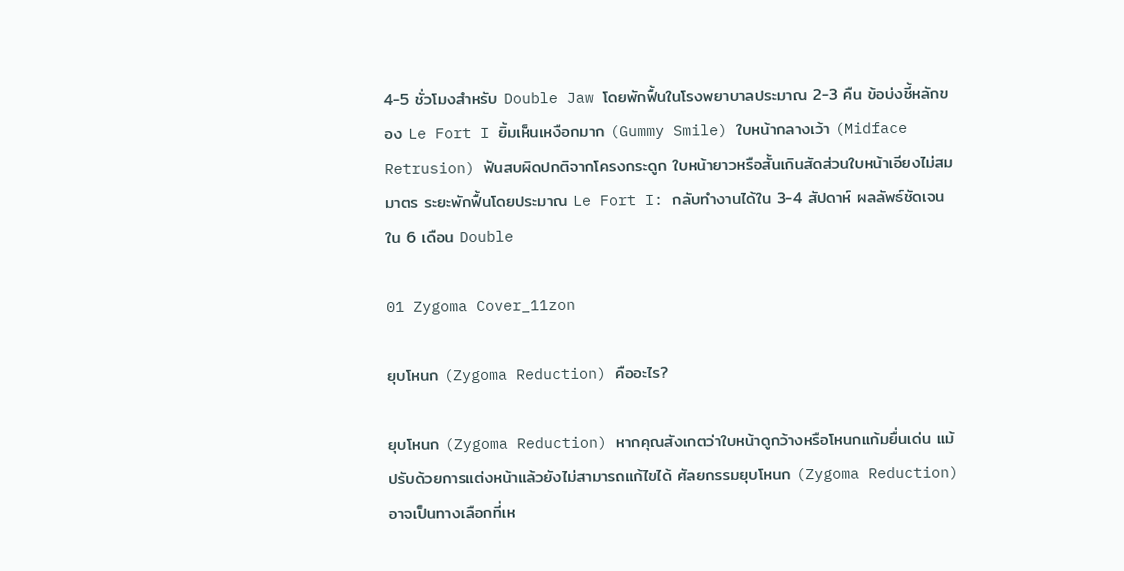4-5 ชั่วโมงสำหรับ Double Jaw โดยพักฟื้นในโรงพยาบาลประมาณ 2-3 คืน ข้อบ่งชี้หลักของ Le Fort I ยิ้มเห็นเหงือกมาก (Gummy Smile) ใบหน้ากลางเว้า (Midface Retrusion) ฟันสบผิดปกติจากโครงกระดูก ใบหน้ายาวหรือสั้นเกินสัดส่วนใบหน้าเอียงไม่สมมาตร ระยะพักฟื้นโดยประมาณ Le Fort I: กลับทำงานได้ใน 3-4 สัปดาห์ ผลลัพธ์ชัดเจนใน 6 เดือน Double

01 Zygoma Cover_11zon

ยุบโหนก (Zygoma Reduction) คืออะไร?

ยุบโหนก (Zygoma Reduction) หากคุณสังเกตว่าใบหน้าดูกว้างหรือโหนกแก้มยื่นเด่น แม้ปรับด้วยการแต่งหน้าแล้วยังไม่สามารถแก้ไขได้ ศัลยกรรมยุบโหนก (Zygoma Reduction) อาจเป็นทางเลือกที่เห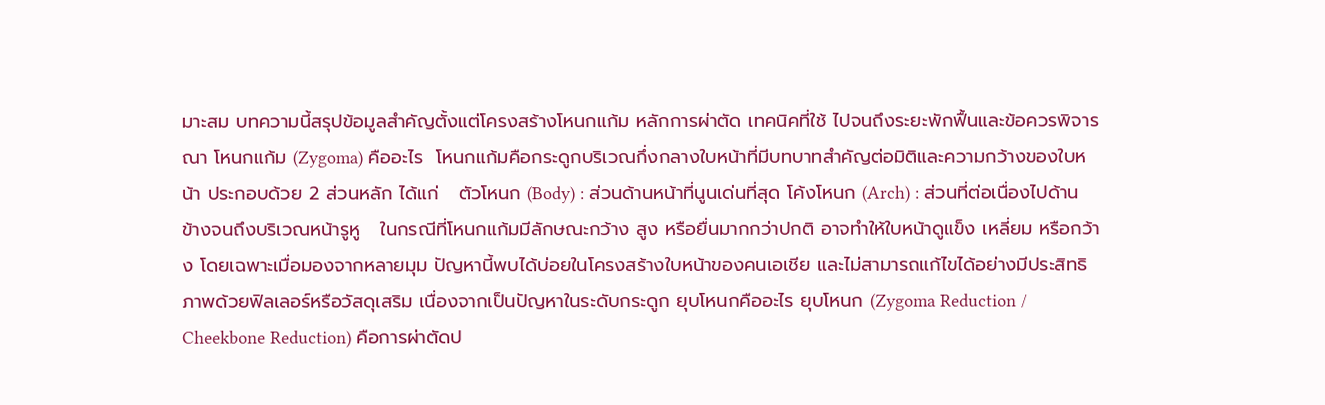มาะสม บทความนี้สรุปข้อมูลสำคัญตั้งแต่โครงสร้างโหนกแก้ม หลักการผ่าตัด เทคนิคที่ใช้ ไปจนถึงระยะพักฟื้นและข้อควรพิจารณา โหนกแก้ม (Zygoma) คืออะไร  โหนกแก้มคือกระดูกบริเวณกึ่งกลางใบหน้าที่มีบทบาทสำคัญต่อมิติและความกว้างของใบหน้า ประกอบด้วย 2 ส่วนหลัก ได้แก่   ตัวโหนก (Body) : ส่วนด้านหน้าที่นูนเด่นที่สุด โค้งโหนก (Arch) : ส่วนที่ต่อเนื่องไปด้านข้างจนถึงบริเวณหน้ารูหู   ในกรณีที่โหนกแก้มมีลักษณะกว้าง สูง หรือยื่นมากกว่าปกติ อาจทำให้ใบหน้าดูแข็ง เหลี่ยม หรือกว้าง โดยเฉพาะเมื่อมองจากหลายมุม ปัญหานี้พบได้บ่อยในโครงสร้างใบหน้าของคนเอเชีย และไม่สามารถแก้ไขได้อย่างมีประสิทธิภาพด้วยฟิลเลอร์หรือวัสดุเสริม เนื่องจากเป็นปัญหาในระดับกระดูก ยุบโหนกคืออะไร ยุบโหนก (Zygoma Reduction / Cheekbone Reduction) คือการผ่าตัดป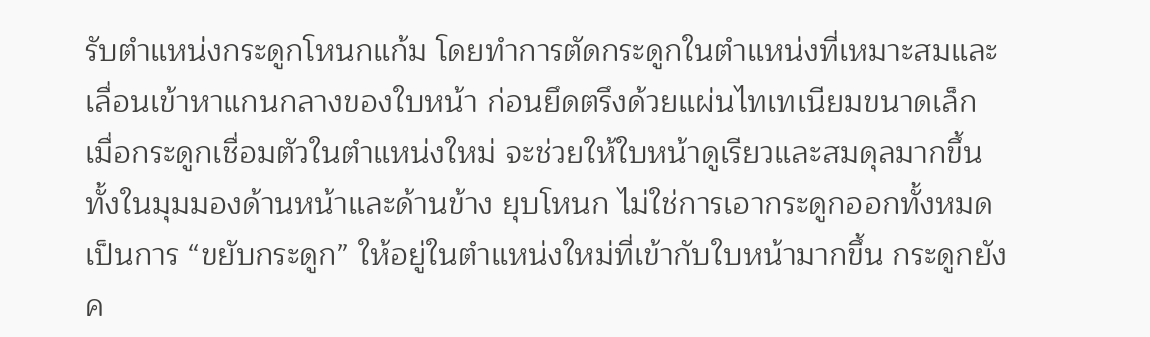รับตำแหน่งกระดูกโหนกแก้ม โดยทำการตัดกระดูกในตำแหน่งที่เหมาะสมและเลื่อนเข้าหาแกนกลางของใบหน้า ก่อนยึดตรึงด้วยแผ่นไทเทเนียมขนาดเล็ก เมื่อกระดูกเชื่อมตัวในตำแหน่งใหม่ จะช่วยให้ใบหน้าดูเรียวและสมดุลมากขึ้น ทั้งในมุมมองด้านหน้าและด้านข้าง ยุบโหนก ไม่ใช่การเอากระดูกออกทั้งหมด เป็นการ “ขยับกระดูก” ให้อยู่ในตำแหน่งใหม่ที่เข้ากับใบหน้ามากขึ้น กระดูกยังค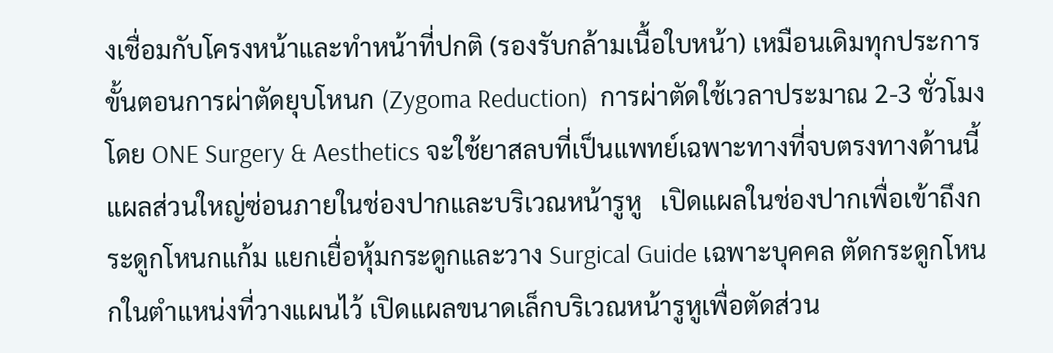งเชื่อมกับโครงหน้าและทำหน้าที่ปกติ (รองรับกล้ามเนื้อใบหน้า) เหมือนเดิมทุกประการ ขั้นตอนการผ่าตัดยุบโหนก (Zygoma Reduction)  การผ่าตัดใช้เวลาประมาณ 2-3 ชั่วโมง โดย ONE Surgery & Aesthetics จะใช้ยาสลบที่เป็นแพทย์เฉพาะทางที่จบตรงทางด้านนี้ แผลส่วนใหญ่ซ่อนภายในช่องปากและบริเวณหน้ารูหู   เปิดแผลในช่องปากเพื่อเข้าถึงกระดูกโหนกแก้ม แยกเยื่อหุ้มกระดูกและวาง Surgical Guide เฉพาะบุคคล ตัดกระดูกโหนกในตำแหน่งที่วางแผนไว้ เปิดแผลขนาดเล็กบริเวณหน้ารูหูเพื่อตัดส่วน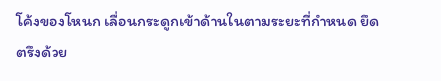โค้งของโหนก เลื่อนกระดูกเข้าด้านในตามระยะที่กำหนด ยึดตรึงด้วย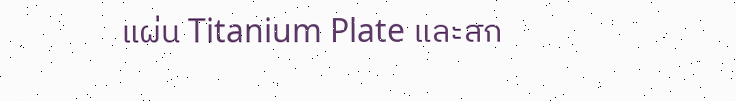แผ่น Titanium Plate และสก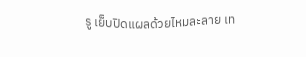รู เย็บปิดแผลด้วยไหมละลาย เท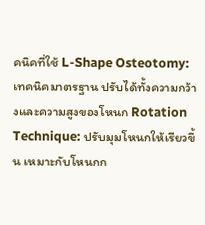คนิคที่ใช้ L-Shape Osteotomy: เทคนิคมาตรฐาน ปรับได้ทั้งความกว้างและความสูงของโหนก Rotation Technique: ปรับมุมโหนกให้เรียวขึ้น เหมาะกับโหนกก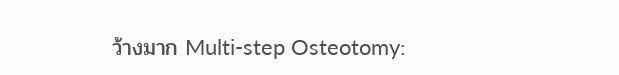ว้างมาก Multi-step Osteotomy: